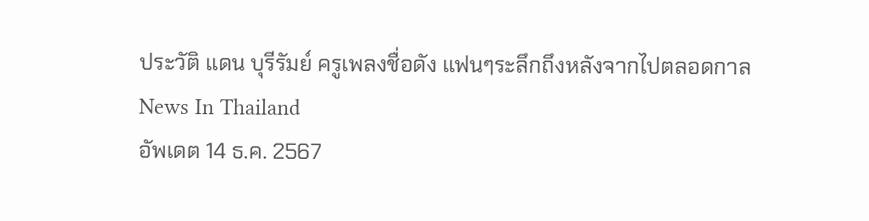ประวัติ แดน บุรีรัมย์ ครูเพลงชื่อดัง แฟนๆระลึกถึงหลังจากไปตลอดกาล
News In Thailand
อัพเดต 14 ธ.ค. 2567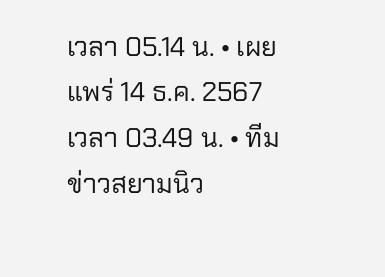เวลา 05.14 น. • เผยแพร่ 14 ธ.ค. 2567 เวลา 03.49 น. • ทีมข่าวสยามนิว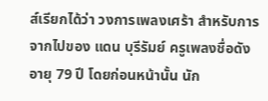ส์เรียกได้ว่า วงการเพลงเศร้า สำหรับการจากไปของ แดน บุรีรัมย์ ครูเพลงชื่อดัง อายุ 79 ปี โดยก่อนหน้านั้น นัก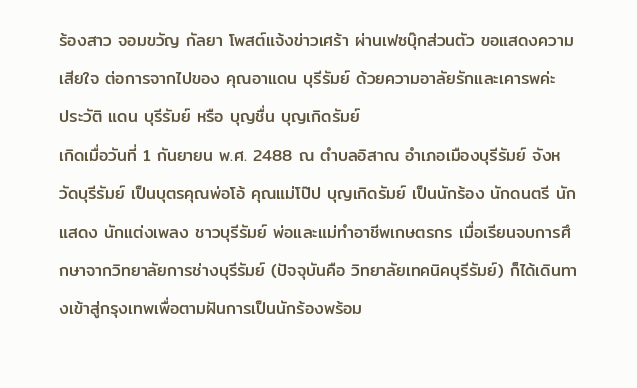ร้องสาว จอมขวัญ กัลยา โพสต์แจ้งข่าวเศร้า ผ่านเฟซบุ๊กส่วนตัว ขอแสดงความเสียใจ ต่อการจากไปของ คุณอาแดน บุรีรัมย์ ด้วยความอาลัยรักและเคารพค่ะ
ประวัติ แดน บุรีรัมย์ หรือ บุญชื่น บุญเกิดรัมย์
เกิดเมื่อวันที่ 1 กันยายน พ.ศ. 2488 ณ ตำบลอิสาณ อำเภอเมืองบุรีรัมย์ จังหวัดบุรีรัมย์ เป็นบุตรคุณพ่อโอ้ คุณแม่โป๊ป บุญเกิดรัมย์ เป็นนักร้อง นักดนตรี นักแสดง นักแต่งเพลง ชาวบุรีรัมย์ พ่อและแม่ทำอาชีพเกษตรกร เมื่อเรียนจบการศึกษาจากวิทยาลัยการช่างบุรีรัมย์ (ปัจจุบันคือ วิทยาลัยเทคนิคบุรีรัมย์) ก็ได้เดินทางเข้าสู่กรุงเทพเพื่อตามฝันการเป็นนักร้องพร้อม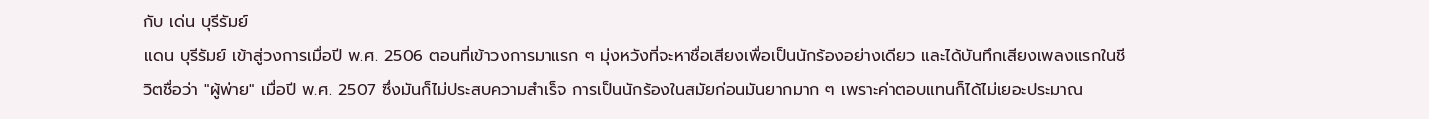กับ เด่น บุรีรัมย์
แดน บุรีรัมย์ เข้าสู่วงการเมื่อปี พ.ศ. 2506 ตอนที่เข้าวงการมาแรก ๆ มุ่งหวังที่จะหาชื่อเสียงเพื่อเป็นนักร้องอย่างเดียว และได้บันทึกเสียงเพลงแรกในชีวิตชื่อว่า "ผู้พ่าย" เมื่อปี พ.ศ. 2507 ซึ่งมันก็ไม่ประสบความสำเร็จ การเป็นนักร้องในสมัยก่อนมันยากมาก ๆ เพราะค่าตอบแทนก็ได้ไม่เยอะประมาณ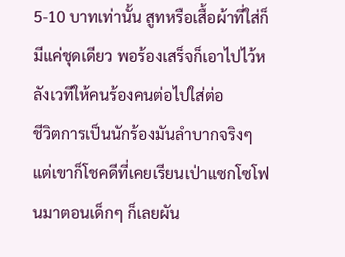5-10 บาทเท่านั้น สูทหรือเสื้อผ้าที่ใส่ก็มีแค่ชุดเดียว พอร้องเสร็จก็เอาไปไว้หลังเวทีให้คนร้องคนต่อไปใส่ต่อ
ชีวิตการเป็นนักร้องมันลำบากจริงๆ แต่เขาก็โชคดีที่เคยเรียนเป่าแซกโซโฟนมาตอนเด็กๆ ก็เลยผัน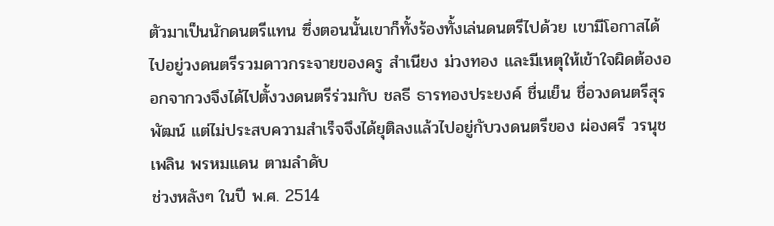ตัวมาเป็นนักดนตรีแทน ซึ่งตอนนั้นเขาก็ทั้งร้องทั้งเล่นดนตรีไปด้วย เขามีโอกาสได้ไปอยู่วงดนตรีรวมดาวกระจายของครู สำเนียง ม่วงทอง และมีเหตุให้เข้าใจผิดต้องออกจากวงจึงได้ไปตั้งวงดนตรีร่วมกับ ชลธี ธารทองประยงค์ ชื่นเย็น ชื่อวงดนตรีสุรพัฒน์ แต่ไม่ประสบความสำเร็จจึงได้ยุติลงแล้วไปอยู่กับวงดนตรีของ ผ่องศรี วรนุช เพลิน พรหมแดน ตามลำดับ
ช่วงหลังๆ ในปี พ.ศ. 2514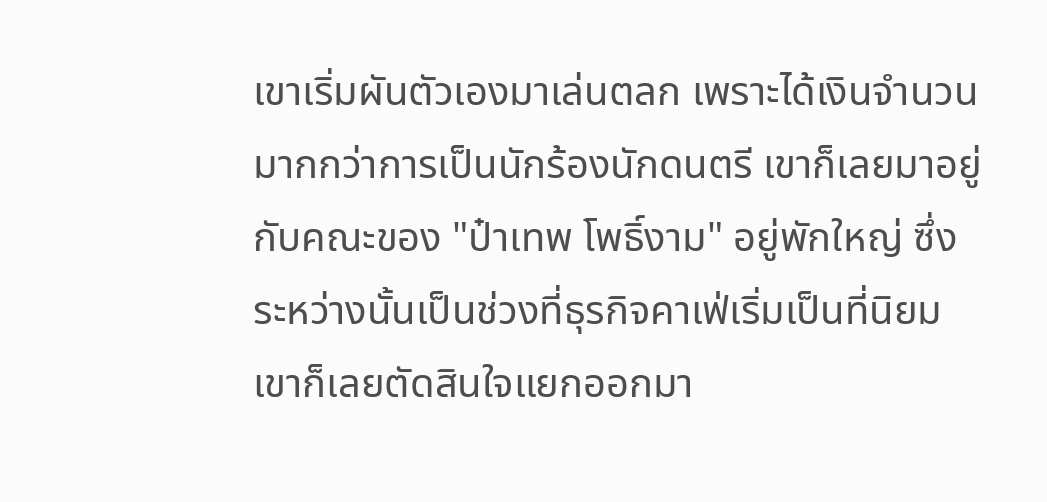เขาเริ่มผันตัวเองมาเล่นตลก เพราะได้เงินจำนวนมากกว่าการเป็นนักร้องนักดนตรี เขาก็เลยมาอยู่กับคณะของ "ป๋าเทพ โพธิ์งาม" อยู่พักใหญ่ ซึ่งระหว่างนั้นเป็นช่วงที่ธุรกิจคาเฟ่เริ่มเป็นที่นิยม เขาก็เลยตัดสินใจแยกออกมา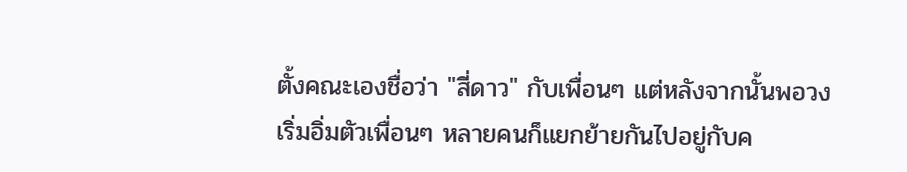ตั้งคณะเองชื่อว่า "สี่ดาว" กับเพื่อนๆ แต่หลังจากนั้นพอวงเริ่มอิ่มตัวเพื่อนๆ หลายคนก็แยกย้ายกันไปอยู่กับค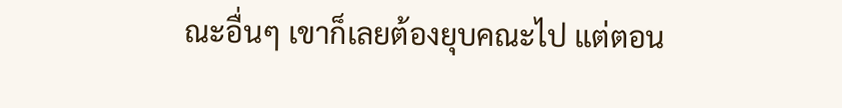ณะอื่นๆ เขาก็เลยต้องยุบคณะไป แต่ตอน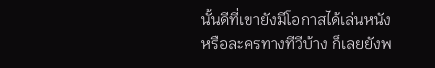นั้นดีที่เขายังมีโอกาสได้เล่นหนัง หรือละครทางทีวีบ้าง ก็เลยยังพ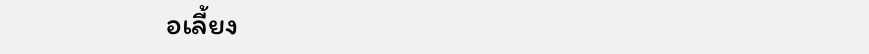อเลี้ยง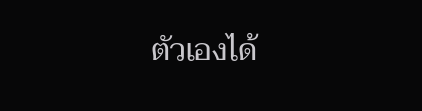ตัวเองได้